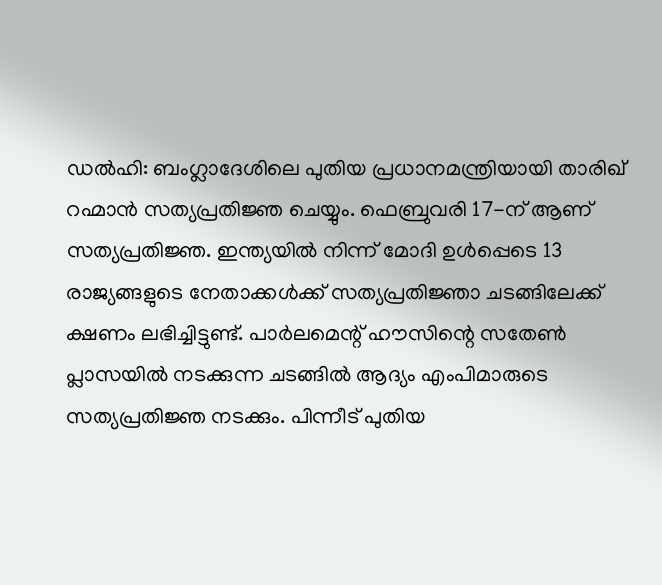ഡൽഹി: ബംഗ്ലാദേശിലെ പുതിയ പ്രധാനമന്ത്രിയായി താരിഖ് റഹ്മാൻ സത്യപ്രതിജ്ഞ ചെയ്യും. ഫെബ്രുവരി 17-ന് ആണ് സത്യപ്രതിജ്ഞ. ഇന്ത്യയിൽ നിന്ന് മോദി ഉൾപ്പെടെ 13 രാജ്യങ്ങളുടെ നേതാക്കൾക്ക് സത്യപ്രതിജ്ഞാ ചടങ്ങിലേക്ക് ക്ഷണം ലഭിച്ചിട്ടുണ്ട്. പാർലമെന്റ് ഹൗസിന്റെ സതേൺ പ്ലാസയിൽ നടക്കുന്ന ചടങ്ങിൽ ആദ്യം എംപിമാരുടെ സത്യപ്രതിജ്ഞ നടക്കും. പിന്നീട് പുതിയ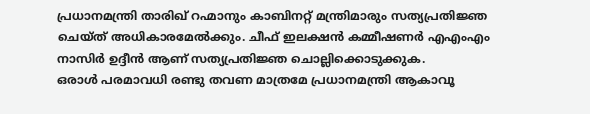പ്രധാനമന്ത്രി താരിഖ് റഹ്മാനും കാബിനറ്റ് മന്ത്രിമാരും സത്യപ്രതിജ്ഞ ചെയ്ത് അധികാരമേൽക്കും. ചീഫ് ഇലക്ഷൻ കമ്മീഷണർ എഎംഎം നാസിർ ഉദ്ദീൻ ആണ് സത്യപ്രതിജ്ഞ ചൊല്ലിക്കൊടുക്കുക.
ഒരാൾ പരമാവധി രണ്ടു തവണ മാത്രമേ പ്രധാനമന്ത്രി ആകാവൂ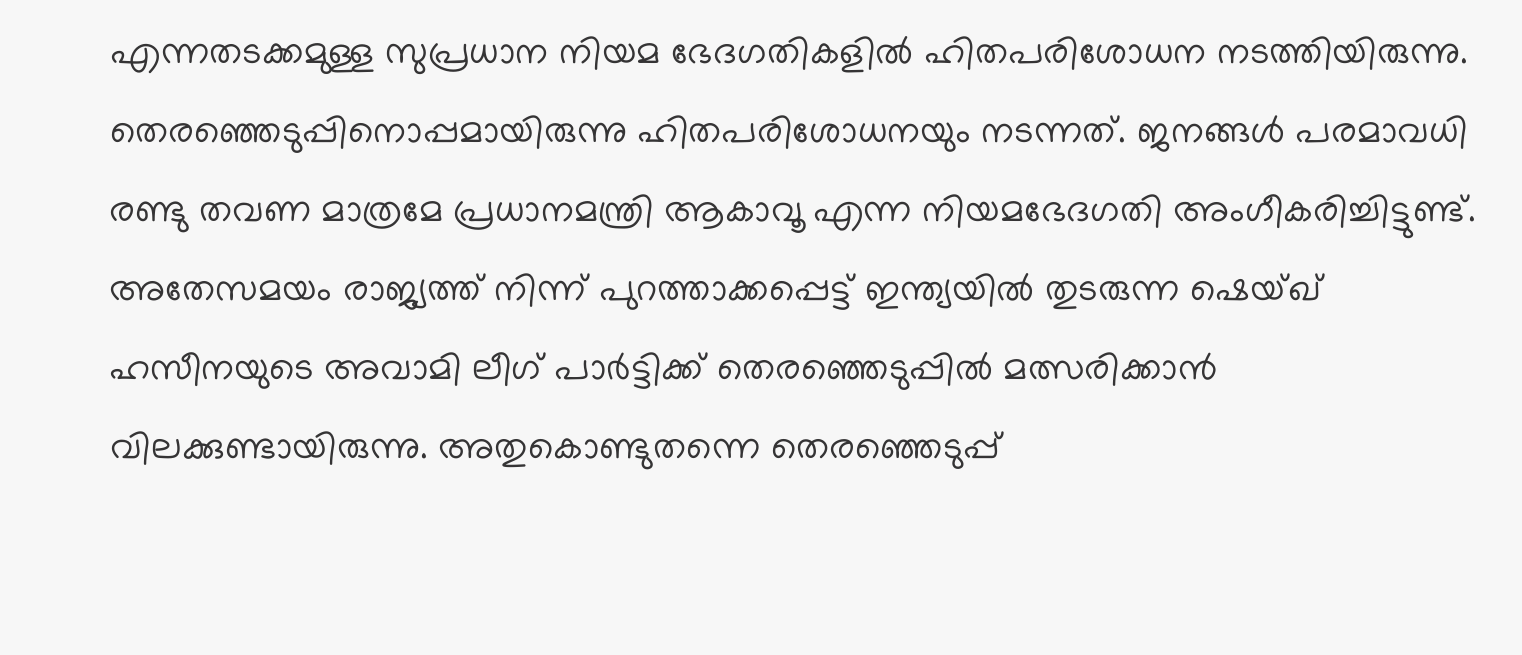എന്നതടക്കമുള്ള സുപ്രധാന നിയമ ഭേദഗതികളിൽ ഹിതപരിശോധന നടത്തിയിരുന്നു. തെരഞ്ഞെടുപ്പിനൊപ്പമായിരുന്നു ഹിതപരിശോധനയും നടന്നത്. ജനങ്ങൾ പരമാവധി രണ്ടു തവണ മാത്രമേ പ്രധാനമന്ത്രി ആകാവൂ എന്ന നിയമഭേദഗതി അംഗീകരിച്ചിട്ടുണ്ട്. അതേസമയം രാജ്യത്ത് നിന്ന് പുറത്താക്കപ്പെട്ട് ഇന്ത്യയിൽ തുടരുന്ന ഷെയ്ഖ് ഹസീനയുടെ അവാമി ലീഗ് പാർട്ടിക്ക് തെരഞ്ഞെടുപ്പിൽ മത്സരിക്കാൻ വിലക്കുണ്ടായിരുന്നു. അതുകൊണ്ടുതന്നെ തെരഞ്ഞെടുപ്പ്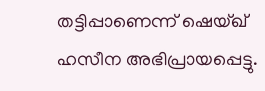തട്ടിപ്പാണെന്ന് ഷെയ്ഖ് ഹസീന അഭിപ്രായപ്പെട്ടു.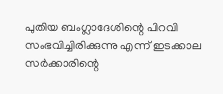പുതിയ ബംഗ്ലാദേശിന്റെ പിറവി സംഭവിച്ചിരിക്കുന്നു എന്ന് ഇടക്കാല സർക്കാരിന്റെ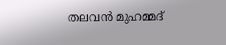തലവൻ മുഹമ്മദ്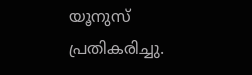യൂനുസ് പ്രതികരിച്ചു.